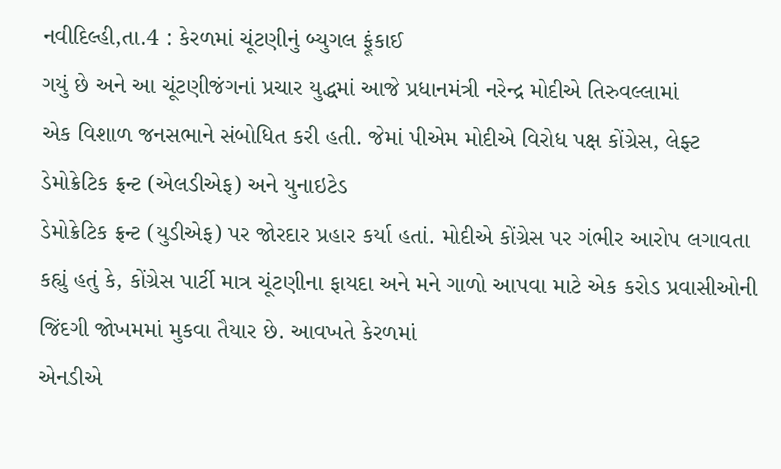નવીદિલ્હી,તા.4 : કેરળમાં ચૂંટણીનું બ્યુગલ ફૂંકાઈ
ગયું છે અને આ ચૂંટણીજંગનાં પ્રચાર યુદ્ધમાં આજે પ્રધાનમંત્રી નરેન્દ્ર મોદીએ તિરુવલ્લામાં
એક વિશાળ જનસભાને સંબોધિત કરી હતી. જેમાં પીએમ મોદીએ વિરોધ પક્ષ કોંગ્રેસ, લેફ્ટ ડેમોક્રેટિક ફ્રન્ટ (એલડીએફ) અને યુનાઇટેડ
ડેમોક્રેટિક ફ્રન્ટ (યુડીએફ) પર જોરદાર પ્રહાર કર્યા હતાં. મોદીએ કોંગ્રેસ પર ગંભીર આરોપ લગાવતા કહ્યું હતું કે, કોંગ્રેસ પાર્ટી માત્ર ચૂંટણીના ફાયદા અને મને ગાળો આપવા માટે એક કરોડ પ્રવાસીઓની
જિંદગી જોખમમાં મુકવા તૈયાર છે. આવખતે કેરળમાં
એનડીએ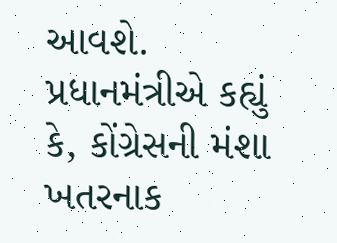આવશે. પ્રધાનમંત્રીએ કહ્યું કે, કોંગ્રેસની મંશા ખતરનાક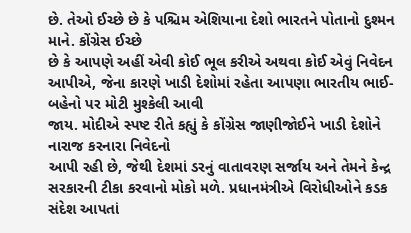છે. તેઓ ઈચ્છે છે કે પશ્ચિમ એશિયાના દેશો ભારતને પોતાનો દુશ્મન માને. કોંગ્રેસ ઈચ્છે
છે કે આપણે અહીં એવી કોઈ ભૂલ કરીએ અથવા કોઈ એવું નિવેદન આપીએ, જેના કારણે ખાડી દેશોમાં રહેતા આપણા ભારતીય ભાઈ-બહેનો પર મોટી મુશ્કેલી આવી
જાય. મોદીએ સ્પષ્ટ રીતે કહ્યું કે કોંગ્રેસ જાણીજોઈને ખાડી દેશોને નારાજ કરનારા નિવેદનો
આપી રહી છે, જેથી દેશમાં ડરનું વાતાવરણ સર્જાય અને તેમને કેન્દ્ર
સરકારની ટીકા કરવાનો મોકો મળે. પ્રધાનમંત્રીએ વિરોધીઓને કડક સંદેશ આપતાં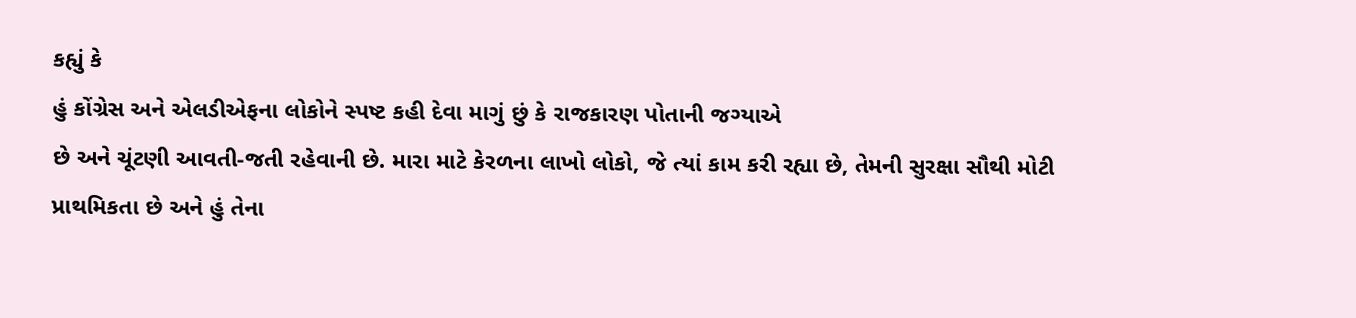કહ્યું કે
હું કોંગ્રેસ અને એલડીએફના લોકોને સ્પષ્ટ કહી દેવા માગું છું કે રાજકારણ પોતાની જગ્યાએ
છે અને ચૂંટણી આવતી-જતી રહેવાની છે. મારા માટે કેરળના લાખો લોકો, જે ત્યાં કામ કરી રહ્યા છે, તેમની સુરક્ષા સૌથી મોટી
પ્રાથમિકતા છે અને હું તેના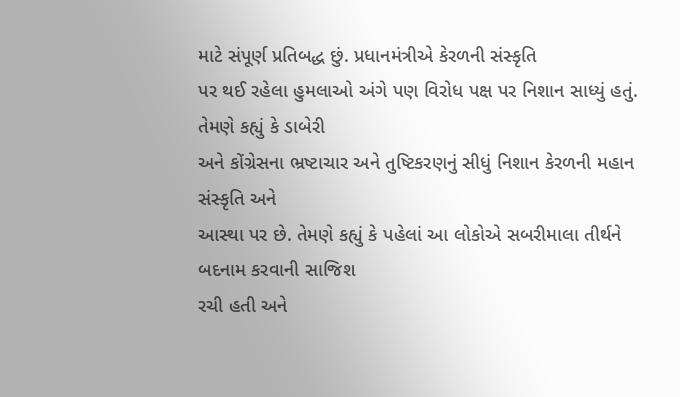માટે સંપૂર્ણ પ્રતિબદ્ધ છું. પ્રધાનમંત્રીએ કેરળની સંસ્કૃતિ
પર થઈ રહેલા હુમલાઓ અંગે પણ વિરોધ પક્ષ પર નિશાન સાધ્યું હતું. તેમણે કહ્યું કે ડાબેરી
અને કોંગ્રેસના ભ્રષ્ટાચાર અને તુષ્ટિકરણનું સીધું નિશાન કેરળની મહાન સંસ્કૃતિ અને
આસ્થા પર છે. તેમણે કહ્યું કે પહેલાં આ લોકોએ સબરીમાલા તીર્થને બદનામ કરવાની સાજિશ
રચી હતી અને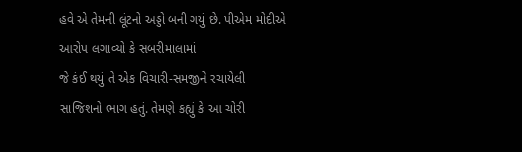હવે એ તેમની લૂંટનો અડ્ડો બની ગયું છે. પીએમ મોદીએ આરોપ લગાવ્યો કે સબરીમાલામાં
જે કંઈ થયું તે એક વિચારી-સમજીને રચાયેલી સાજિશનો ભાગ હતું. તેમણે કહ્યું કે આ ચોરી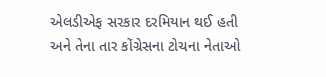એલડીએફ સરકાર દરમિયાન થઈ હતી અને તેના તાર કોંગ્રેસના ટોચના નેતાઓ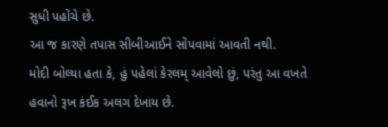સુધી પહોંચે છે.
આ જ કારણે તપાસ સીબીઆઈને સોંપવામાં આવતી નથી.
મોદી બોલ્યા હતા કે, હું પહેલાં કેરલમ્ આવેલો છું, પરંતુ આ વખતે હવાનો રૂખ કંઈક અલગ દેખાય છે.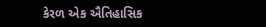કેરળ એક ઐતિહાસિક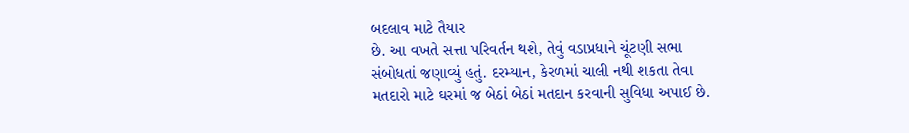બદલાવ માટે તૈયાર
છે. આ વખતે સત્તા પરિવર્તન થશે, તેવું વડાપ્રધાને ચૂંટણી સભા
સંબોધતાં જણાવ્યું હતું. દરમ્યાન, કેરળમાં ચાલી નથી શકતા તેવા
મતદારો માટે ઘરમાં જ બેઠાં બેઠાં મતદાન કરવાની સુવિધા અપાઈ છે.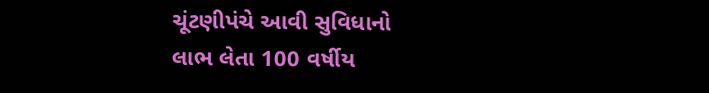ચૂંટણીપંચે આવી સુવિધાનો
લાભ લેતા 100 વર્ષીય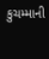કુચમ્માની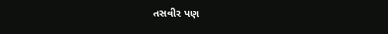તસવીર પણ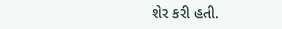શેર કરી હતી.